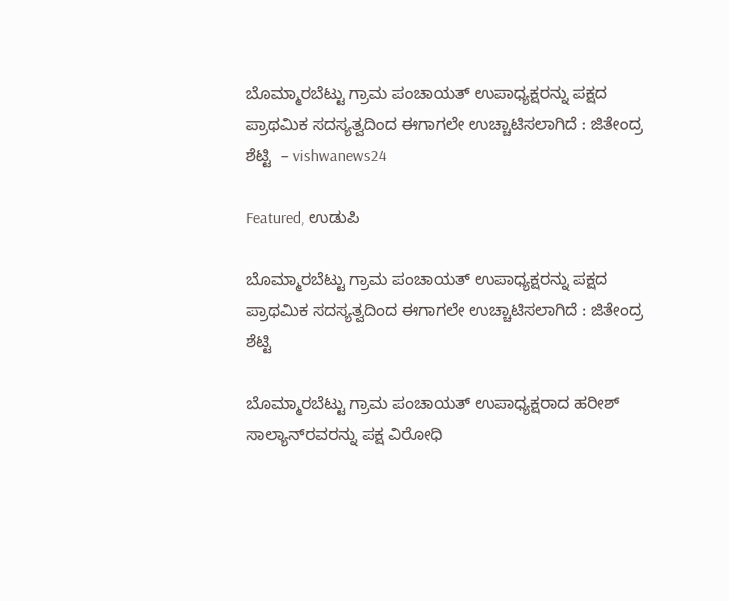ಬೊಮ್ಮಾರಬೆಟ್ಟು ಗ್ರಾಮ ಪಂಚಾಯತ್ ಉಪಾಧ್ಯಕ್ಷರನ್ನು ಪಕ್ಷದ ಪ್ರಾಥಮಿಕ ಸದಸ್ಯತ್ವದಿಂದ ಈಗಾಗಲೇ ಉಚ್ಚಾಟಿಸಲಾಗಿದೆ : ಜಿತೇಂದ್ರ ಶೆಟ್ಟಿ  – vishwanews24

Featured, ಉಡುಪಿ

ಬೊಮ್ಮಾರಬೆಟ್ಟು ಗ್ರಾಮ ಪಂಚಾಯತ್ ಉಪಾಧ್ಯಕ್ಷರನ್ನು ಪಕ್ಷದ ಪ್ರಾಥಮಿಕ ಸದಸ್ಯತ್ವದಿಂದ ಈಗಾಗಲೇ ಉಚ್ಚಾಟಿಸಲಾಗಿದೆ : ಜಿತೇಂದ್ರ ಶೆಟ್ಟಿ

ಬೊಮ್ಮಾರಬೆಟ್ಟು ಗ್ರಾಮ ಪಂಚಾಯತ್‌ ಉಪಾಧ್ಯಕ್ಷರಾದ ಹರೀಶ್ ಸಾಲ್ಯಾನ್‌ರವರನ್ನು ಪಕ್ಷ ವಿರೋಧಿ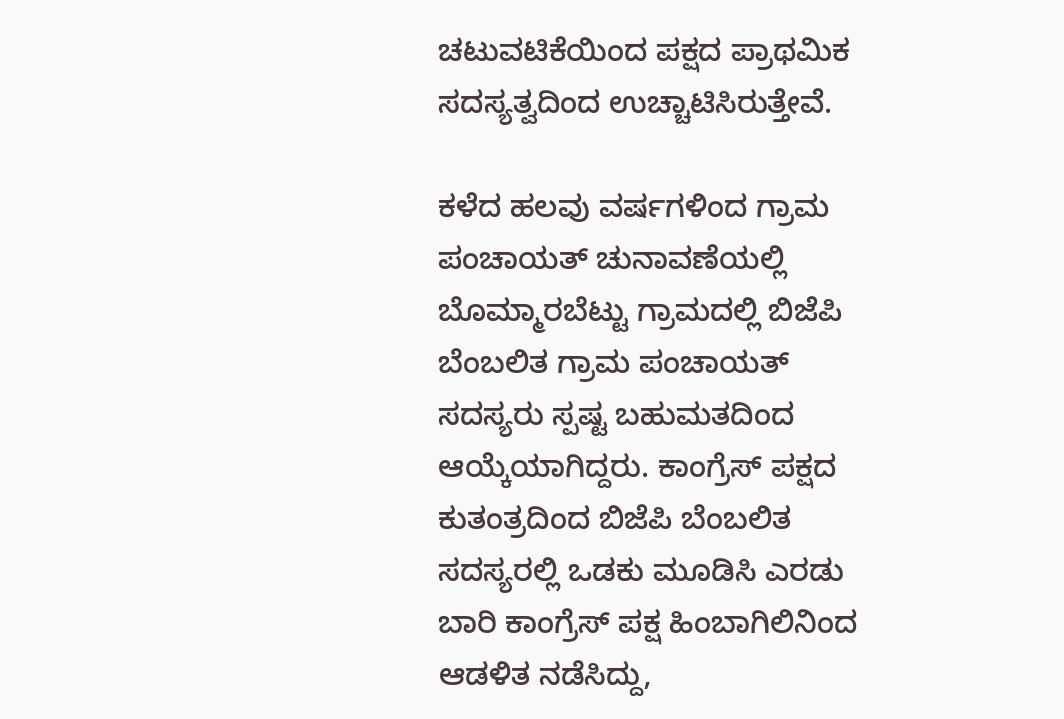ಚಟುವಟಿಕೆಯಿಂದ ಪಕ್ಷದ ಪ್ರಾಥಮಿಕ ಸದಸ್ಯತ್ವದಿಂದ ಉಚ್ಚಾಟಿಸಿರುತ್ತೇವೆ.

ಕಳೆದ ಹಲವು ವರ್ಷಗಳಿಂದ ಗ್ರಾಮ ಪಂಚಾಯತ್ ಚುನಾವಣೆಯಲ್ಲಿ ಬೊಮ್ಮಾರಬೆಟ್ಟು ಗ್ರಾಮದಲ್ಲಿ ಬಿಜೆಪಿ ಬೆಂಬಲಿತ ಗ್ರಾಮ ಪಂಚಾಯತ್ ಸದಸ್ಯರು ಸ್ಪಷ್ಟ ಬಹುಮತದಿಂದ ಆಯ್ಕೆಯಾಗಿದ್ದರು. ಕಾಂಗ್ರೆಸ್ ಪಕ್ಷದ ಕುತಂತ್ರದಿಂದ ಬಿಜೆಪಿ ಬೆಂಬಲಿತ ಸದಸ್ಯರಲ್ಲಿ ಒಡಕು ಮೂಡಿಸಿ ಎರಡು ಬಾರಿ ಕಾಂಗ್ರೆಸ್ ಪಕ್ಷ ಹಿಂಬಾಗಿಲಿನಿಂದ ಆಡಳಿತ ನಡೆಸಿದ್ದು,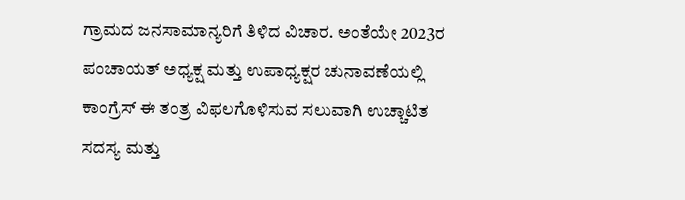ಗ್ರಾಮದ ಜನಸಾಮಾನ್ಯರಿಗೆ ತಿಳಿದ ವಿಚಾರ. ಅಂತೆಯೇ 2023ರ ಪಂಚಾಯತ್ ಅಧ್ಯಕ್ಷ ಮತ್ತು ಉಪಾಧ್ಯಕ್ಷರ ಚುನಾವಣೆಯಲ್ಲಿ ಕಾಂಗ್ರೆಸ್ ಈ ತಂತ್ರ ವಿಫಲಗೊಳಿಸುವ ಸಲುವಾಗಿ ಉಚ್ಚಾಟಿತ ಸದಸ್ಯ ಮತ್ತು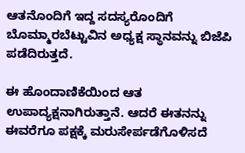ಆತನೊಂದಿಗೆ ಇದ್ದ ಸದಸ್ಯರೊಂದಿಗೆ ಬೊಮ್ಮಾರಬೆಟ್ಟುವಿನ ಅಧ್ಯಕ್ಷ ಸ್ಥಾನವನ್ನು ಬಿಜೆಪಿ ಪಡೆದಿರುತ್ತದೆ.

ಈ ಹೊಂದಾಣಿಕೆಯಿಂದ ಆತ ಉಪಾದ್ಯಕ್ಷನಾಗಿರುತ್ತಾನೆ. ಆದರೆ ಈತನನ್ನು ಈವರೆಗೂ ಪಕ್ಷಕ್ಕೆ ಮರುಸೇರ್ಪಡೆಗೊಳಿಸದೆ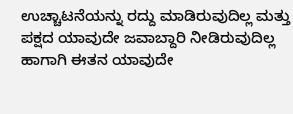ಉಚ್ಚಾಟನೆಯನ್ನು ರದ್ದು ಮಾಡಿರುವುದಿಲ್ಲ ಮತ್ತು ಪಕ್ಷದ ಯಾವುದೇ ಜವಾಬ್ದಾರಿ ನೀಡಿರುವುದಿಲ್ಲ ಹಾಗಾಗಿ ಈತನ ಯಾವುದೇ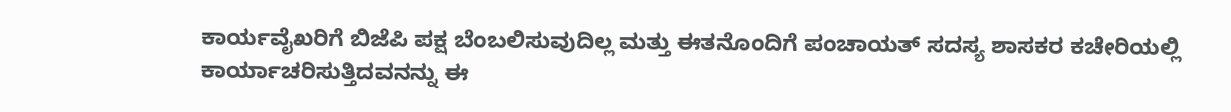ಕಾರ್ಯವೈಖರಿಗೆ ಬಿಜೆಪಿ ಪಕ್ಷ ಬೆಂಬಲಿಸುವುದಿಲ್ಲ ಮತ್ತು ಈತನೊಂದಿಗೆ ಪಂಚಾಯತ್‌ ಸದಸ್ಯ ಶಾಸಕರ ಕಚೇರಿಯಲ್ಲಿ ಕಾರ್ಯಾಚರಿಸುತ್ತಿದವನನ್ನು ಈ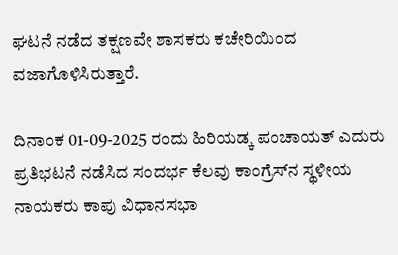ಘಟನೆ ನಡೆದ ತಕ್ಷಣವೇ ಶಾಸಕರು ಕಚೇರಿಯಿಂದ ವಜಾಗೊಳಿಸಿರುತ್ತಾರೆ.

ದಿನಾಂಕ 01-09-2025 ರಂದು ಹಿರಿಯಡ್ಕ ಪಂಚಾಯತ್ ಎದುರು ಪ್ರತಿಭಟನೆ ನಡೆಸಿದ ಸಂದರ್ಭ ಕೆಲವು ಕಾಂಗ್ರೆಸ್‌ನ ಸ್ಥಳೀಯ ನಾಯಕರು ಕಾಪು ವಿಧಾನಸಭಾ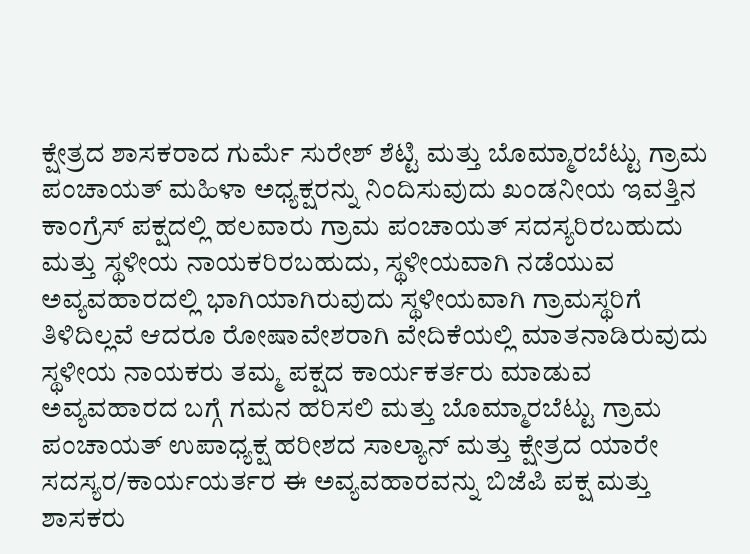ಕ್ಷೇತ್ರದ ಶಾಸಕರಾದ ಗುರ್ಮೆ ಸುರೇಶ್ ಶೆಟ್ಟಿ ಮತ್ತು ಬೊಮ್ಮಾರಬೆಟ್ಟು ಗ್ರಾಮ ಪಂಚಾಯತ್ ಮಹಿಳಾ ಅಧ್ಯಕ್ಷರನ್ನು ನಿಂದಿಸುವುದು ಖಂಡನೀಯ ಇವತ್ತಿನ ಕಾಂಗ್ರೆಸ್ ಪಕ್ಷದಲ್ಲಿ ಹಲವಾರು ಗ್ರಾಮ ಪಂಚಾಯತ್ ಸದಸ್ಯರಿರಬಹುದು ಮತ್ತು ಸ್ಥಳೀಯ ನಾಯಕರಿರಬಹುದು, ಸ್ಥಳೀಯವಾಗಿ ನಡೆಯುವ ಅವ್ಯವಹಾರದಲ್ಲಿ ಭಾಗಿಯಾಗಿರುವುದು ಸ್ಥಳೀಯವಾಗಿ ಗ್ರಾಮಸ್ಥರಿಗೆ ತಿಳಿದಿಲ್ಲವೆ ಆದರೂ ರೋಷಾವೇಶರಾಗಿ ವೇದಿಕೆಯಲ್ಲಿ ಮಾತನಾಡಿರುವುದು ಸ್ಥಳೀಯ ನಾಯಕರು ತಮ್ಮ ಪಕ್ಷದ ಕಾರ್ಯಕರ್ತರು ಮಾಡುವ ಅವ್ಯವಹಾರದ ಬಗ್ಗೆ ಗಮನ ಹರಿಸಲಿ ಮತ್ತು ಬೊಮ್ಮಾರಬೆಟ್ಟು ಗ್ರಾಮ ಪಂಚಾಯತ್ ಉಪಾಧ್ಯಕ್ಷ ಹರೀಶದ ಸಾಲ್ಯಾನ್ ಮತ್ತು ಕ್ಷೇತ್ರದ ಯಾರೇ ಸದಸ್ಯರ/ಕಾರ್ಯಯರ್ತರ ಈ ಅವ್ಯವಹಾರವನ್ನು ಬಿಜೆಪಿ ಪಕ್ಷ ಮತ್ತು ಶಾಸಕರು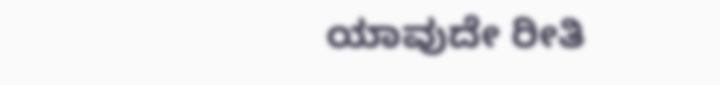ಯಾವುದೇ ರೀತಿ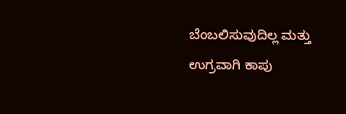ಬೆಂಬಲಿಸುವುದಿಲ್ಲ ಮತ್ತು ಉಗ್ರವಾಗಿ ಕಾಪು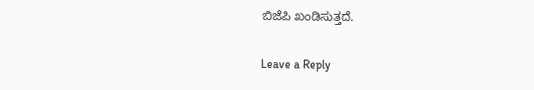ಬಿಜೆಪಿ ಖಂಡಿಸುತ್ತದೆ.

Leave a Reply